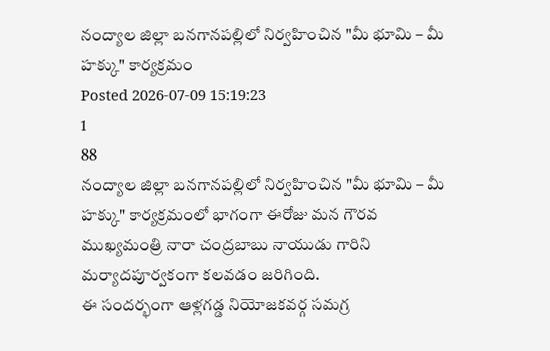నంద్యాల జిల్లా బనగానపల్లిలో నిర్వహించిన "మీ భూమి – మీ హక్కు" కార్యక్రమం
Posted 2026-07-09 15:19:23
1
88
నంద్యాల జిల్లా బనగానపల్లిలో నిర్వహించిన "మీ భూమి – మీ హక్కు" కార్యక్రమంలో భాగంగా ఈరోజు మన గౌరవ ముఖ్యమంత్రి నారా చంద్రబాబు నాయుడు గారిని మర్యాదపూర్వకంగా కలవడం జరిగింది.
ఈ సందర్భంగా ఆళ్లగడ్డ నియోజకవర్గ సమగ్ర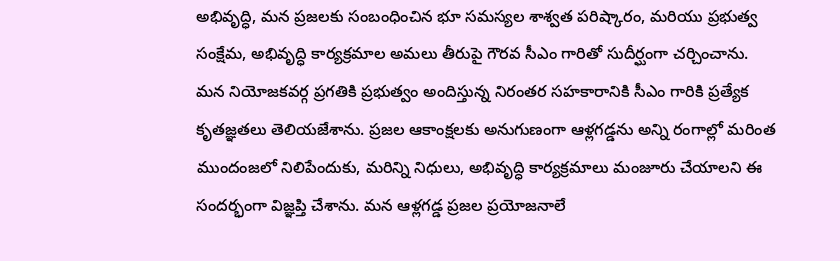అభివృద్ధి, మన ప్రజలకు సంబంధించిన భూ సమస్యల శాశ్వత పరిష్కారం, మరియు ప్రభుత్వ సంక్షేమ, అభివృద్ధి కార్యక్రమాల అమలు తీరుపై గౌరవ సీఎం గారితో సుదీర్ఘంగా చర్చించాను.
మన నియోజకవర్గ ప్రగతికి ప్రభుత్వం అందిస్తున్న నిరంతర సహకారానికి సీఎం గారికి ప్రత్యేక కృతజ్ఞతలు తెలియజేశాను. ప్రజల ఆకాంక్షలకు అనుగుణంగా ఆళ్లగడ్డను అన్ని రంగాల్లో మరింత ముందంజలో నిలిపేందుకు, మరిన్ని నిధులు, అభివృద్ధి కార్యక్రమాలు మంజూరు చేయాలని ఈ సందర్భంగా విజ్ఞప్తి చేశాను. మన ఆళ్లగడ్డ ప్రజల ప్రయోజనాలే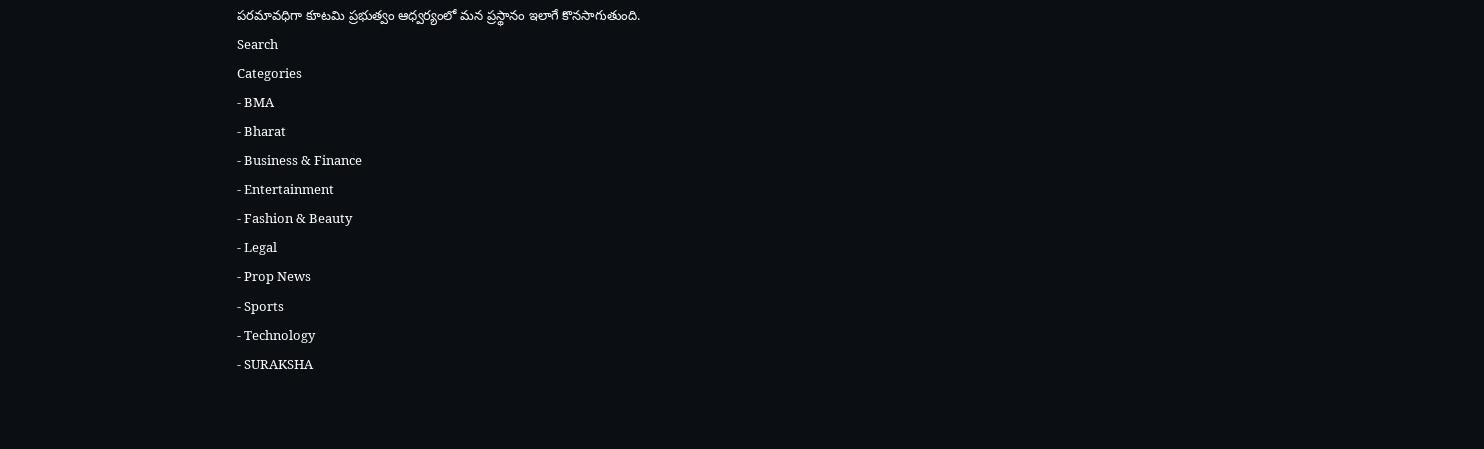పరమావధిగా కూటమి ప్రభుత్వం ఆధ్వర్యంలో మన ప్రస్థానం ఇలాగే కొనసాగుతుంది.
Search
Categories
- BMA
- Bharat
- Business & Finance
- Entertainment
- Fashion & Beauty
- Legal
- Prop News
- Sports
- Technology
- SURAKSHA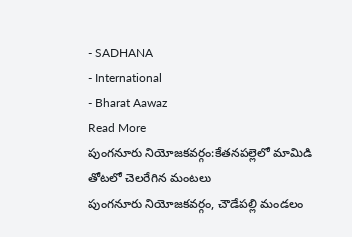- SADHANA
- International
- Bharat Aawaz
Read More
పుంగనూరు నియోజకవర్గం:కేతనపల్లెలో మామిడి తోటలో చెలరేగిన మంటలు
పుంగనూరు నియోజకవర్గం, చౌడేపల్లి మండలం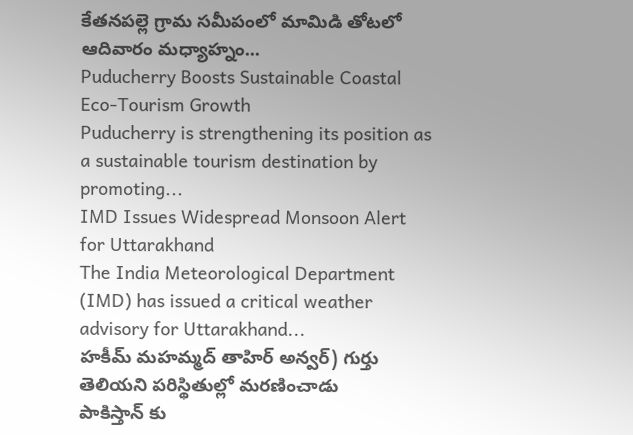కేతనపల్లె గ్రామ సమీపంలో మామిడి తోటలో ఆదివారం మధ్యాహ్నం...
Puducherry Boosts Sustainable Coastal Eco-Tourism Growth
Puducherry is strengthening its position as a sustainable tourism destination by promoting...
IMD Issues Widespread Monsoon Alert for Uttarakhand
The India Meteorological Department (IMD) has issued a critical weather advisory for Uttarakhand...
హకీమ్ మహమ్మద్ తాహిర్ అన్వర్) గుర్తు తెలియని పరిస్థితుల్లో మరణించాడు
పాకిస్తాన్ కు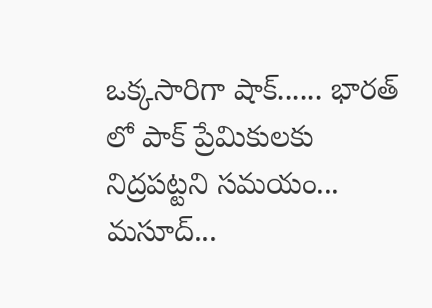ఒక్కసారిగా షాక్...... భారత్ లో పాక్ ప్రేమికులకు నిద్రపట్టని సమయం... మసూద్...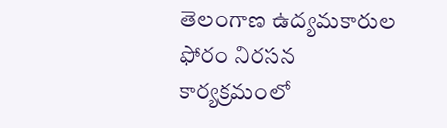తెలంగాణ ఉద్యమకారుల ఫోరం నిరసన కార్యక్రమంలో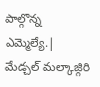పాల్గొన్న ఎమ్మెల్యే.|
మేడ్చల్ మల్కాజ్గిరి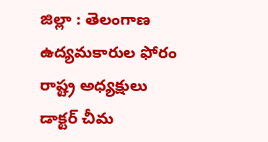జిల్లా : తెలంగాణ ఉద్యమకారుల ఫోరం రాష్ట్ర అధ్యక్షులు డాక్టర్ చీమ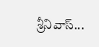శ్రీనివాస్...